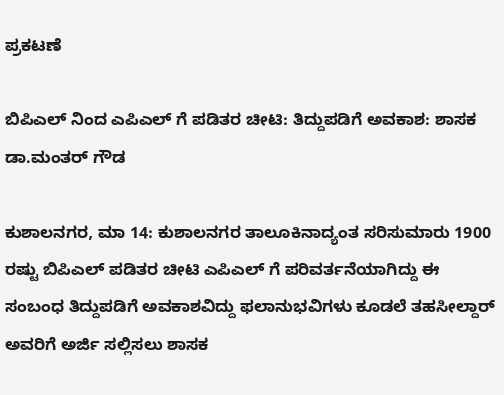ಪ್ರಕಟಣೆ

ಬಿಪಿಎಲ್‌ ನಿಂದ ಎಪಿಎಲ್ ಗೆ ಪಡಿತರ ಚೀಟಿ: ತಿದ್ದುಪಡಿಗೆ ಅವಕಾಶ: ಶಾಸಕ‌ ಡಾ.ಮಂತರ್ ಗೌಡ

ಕುಶಾಲನಗರ, ಮಾ 14: ಕುಶಾಲನಗರ ತಾಲೂಕಿನಾದ್ಯಂತ ಸರಿಸುಮಾರು 1900 ರಷ್ಟು ಬಿಪಿಎಲ್ ಪಡಿತರ ಚೀಟಿ ಎಪಿಎಲ್ ಗೆ ಪರಿವರ್ತನೆಯಾಗಿದ್ದು ಈ ಸಂಬಂಧ ತಿದ್ದುಪಡಿಗೆ ಅವಕಾಶವಿದ್ದು ಫಲಾನುಭವಿಗಳು ಕೂಡಲೆ ತಹಸೀಲ್ದಾರ್ ಅವರಿಗೆ ಅರ್ಜಿ ಸಲ್ಲಿಸಲು ಶಾಸಕ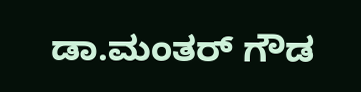ಡಾ.ಮಂತರ್ ಗೌಡ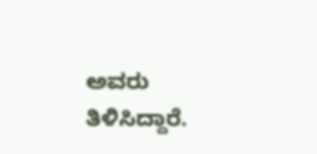ಅವರು ತಿಳಿಸಿದ್ದಾರೆ.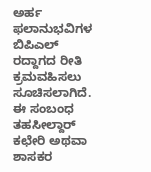ಅರ್ಹ ಫಲಾನುಭವಿಗಳ ಬಿಪಿಎಲ್ ರದ್ದಾಗದ ರೀತಿ ಕ್ರಮವಹಿಸಲು ಸೂಚಿಸಲಾಗಿದೆ. ಈ ಸಂಬಂಧ ತಹಸೀಲ್ದಾರ್ ಕಛೇರಿ ಅಥವಾ ಶಾಸಕರ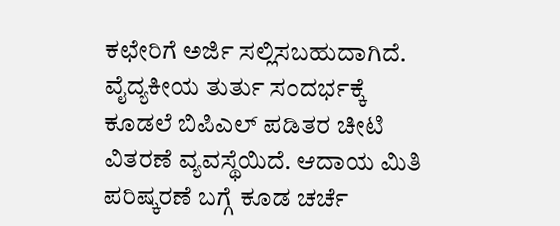ಕಛೇರಿಗೆ ಅರ್ಜಿ ಸಲ್ಲಿಸಬಹುದಾಗಿದೆ. ವೈದ್ಯಕೀಯ ತುರ್ತು ಸಂದರ್ಭಕ್ಕೆ ಕೂಡಲೆ ಬಿಪಿಎಲ್ ಪಡಿತರ ಚೀಟಿ ವಿತರಣೆ ವ್ಯವಸ್ಥೆಯಿದೆ. ಆದಾಯ ಮಿತಿ ಪರಿಷ್ಕರಣೆ ಬಗ್ಗೆ ಕೂಡ ಚರ್ಚೆ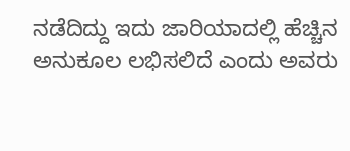ನಡೆದಿದ್ದು ಇದು ಜಾರಿಯಾದಲ್ಲಿ ಹೆಚ್ಚಿನ ಅನುಕೂಲ ಲಭಿಸಲಿದೆ ಎಂದು ಅವರು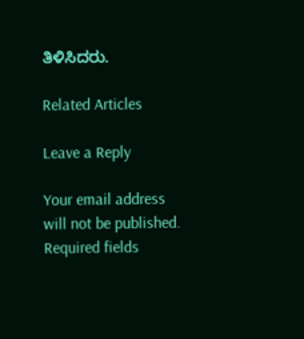ತಿಳಿಸಿದರು.

Related Articles

Leave a Reply

Your email address will not be published. Required fields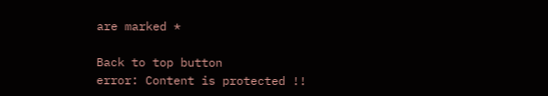are marked *

Back to top button
error: Content is protected !!